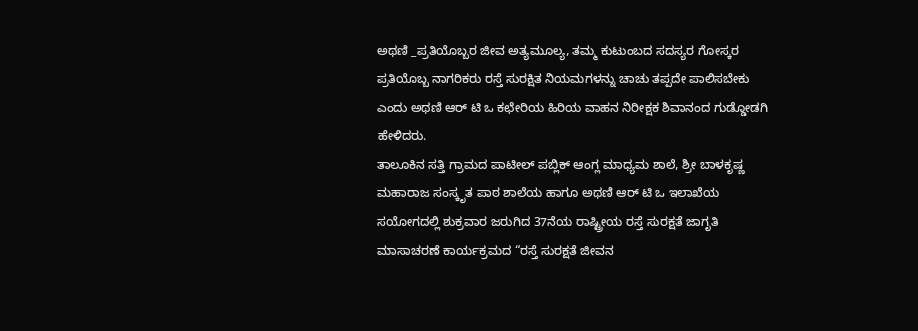ಅಥಣಿ _ಪ್ರತಿಯೊಬ್ಬರ ಜೀವ ಅತ್ಯಮೂಲ್ಯ, ತಮ್ಮ ಕುಟುಂಬದ ಸದಸ್ಯರ ಗೋಸ್ಕರ ಪ್ರತಿಯೊಬ್ಬ ನಾಗರಿಕರು ರಸ್ತೆ ಸುರಕ್ಷಿತ ನಿಯಮಗಳನ್ನು ಚಾಚು ತಪ್ಪದೇ ಪಾಲಿಸಬೇಕು ಎಂದು ಅಥಣಿ ಆರ್ ಟಿ ಒ ಕಛೇರಿಯ ಹಿರಿಯ ವಾಹನ ನಿರೀಕ್ಷಕ ಶಿವಾನಂದ ಗುಡ್ಡೋಡಗಿ ಹೇಳಿದರು.
ತಾಲೂಕಿನ ಸತ್ತಿ ಗ್ರಾಮದ ಪಾಟೀಲ್ ಪಬ್ಲಿಕ್ ಆಂಗ್ಲ ಮಾಧ್ಯಮ ಶಾಲೆ, ಶ್ರೀ ಬಾಳಕೃಷ್ಣ ಮಹಾರಾಜ ಸಂಸ್ಕೃತ ಪಾಠ ಶಾಲೆಯ ಹಾಗೂ ಅಥಣಿ ಆರ್ ಟಿ ಒ ಇಲಾಖೆಯ ಸಯೋಗದಲ್ಲಿ ಶುಕ್ರವಾರ ಜರುಗಿದ 37ನೆಯ ರಾಷ್ಟ್ರೀಯ ರಸ್ತೆ ಸುರಕ್ಷತೆ ಜಾಗೃತಿ ಮಾಸಾಚರಣೆ ಕಾರ್ಯಕ್ರಮದ “ರಸ್ತೆ ಸುರಕ್ಷತೆ ಜೀವನ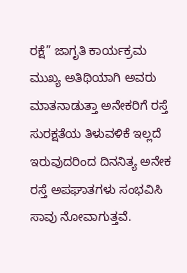ರಕ್ಷೆ” ಜಾಗೃತಿ ಕಾರ್ಯಕ್ರಮ ಮುಖ್ಯ ಅತಿಥಿಯಾಗಿ ಅವರು ಮಾತನಾಡುತ್ತಾ ಅನೇಕರಿಗೆ ರಸ್ತೆ ಸುರಕ್ಷತೆಯ ತಿಳುವಳಿಕೆ ಇಲ್ಲದೆ ಇರುವುದರಿಂದ ದಿನನಿತ್ಯ ಅನೇಕ ರಸ್ತೆ ಅಪಘಾತಗಳು ಸಂಭವಿಸಿ ಸಾವು ನೋವಾಗುತ್ತವೆ.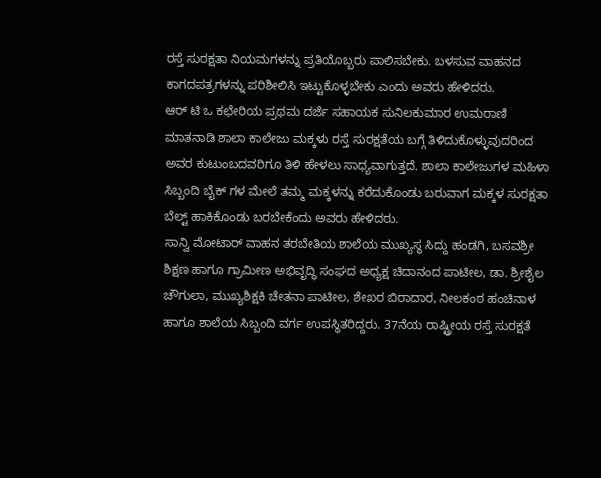ರಸ್ತೆ ಸುರಕ್ಷತಾ ನಿಯಮಗಳನ್ನು ಪ್ರತಿಯೊಬ್ಬರು ಪಾಲಿಸಬೇಕು. ಬಳಸುವ ವಾಹನದ ಕಾಗದಪತ್ರಗಳನ್ನು ಪರಿಶೀಲಿಸಿ ಇಟ್ಟುಕೊಳ್ಳಬೇಕು ಎಂದು ಅವರು ಹೇಳಿದರು.
ಆರ್ ಟಿ ಒ ಕಛೇರಿಯ ಪ್ರಥಮ ದರ್ಜೆ ಸಹಾಯಕ ಸುನಿಲಕುಮಾರ ಉಮರಾಣಿ ಮಾತನಾಡಿ ಶಾಲಾ ಕಾಲೇಜು ಮಕ್ಕಳು ರಸ್ತೆ ಸುರಕ್ಷತೆಯ ಬಗ್ಗೆ ತಿಳಿದುಕೊಳ್ಳುವುದರಿಂದ ಅವರ ಕುಟುಂಬದವರಿಗೂ ತಿಳಿ ಹೇಳಲು ಸಾಧ್ಯವಾಗುತ್ತದೆ. ಶಾಲಾ ಕಾಲೇಜುಗಳ ಮಹಿಳಾ ಸಿಬ್ಬಂದಿ ಬೈಕ್ ಗಳ ಮೇಲೆ ತಮ್ಮ ಮಕ್ಕಳನ್ನು ಕರೆದುಕೊಂಡು ಬರುವಾಗ ಮಕ್ಕಳ ಸುರಕ್ಷತಾ ಬೆಲ್ಟ್ ಹಾಕಿಕೊಂಡು ಬರಬೇಕೆಂದು ಅವರು ಹೇಳಿದರು.
ಸಾನ್ವಿ ಮೋಟಾರ್ ವಾಹನ ತರಬೇತಿಯ ಶಾಲೆಯ ಮುಖ್ಯಸ್ಥ ಸಿದ್ದು ಹಂಡಗಿ, ಬಸವಶ್ರೀ ಶಿಕ್ಷಣ ಹಾಗೂ ಗ್ರಾಮೀಣ ಅಭಿವೃದ್ಧಿ ಸಂಘದ ಅಧ್ಯಕ್ಷ ಚಿದಾನಂದ ಪಾಟೀಲ, ಡಾ. ಶ್ರೀಶೈಲ ಚೌಗುಲಾ, ಮುಖ್ಯಶಿಕ್ಷಕಿ ಚೇತನಾ ಪಾಟೀಲ, ಶೇಖರ ಬಿರಾದಾರ, ನೀಲಕಂಠ ಹಂಚಿನಾಳ ಹಾಗೂ ಶಾಲೆಯ ಸಿಬ್ಬಂದಿ ವರ್ಗ ಉಪಸ್ಥಿತರಿದ್ದರು. 37ನೆಯ ರಾಷ್ಟ್ರೀಯ ರಸ್ತೆ ಸುರಕ್ಷತೆ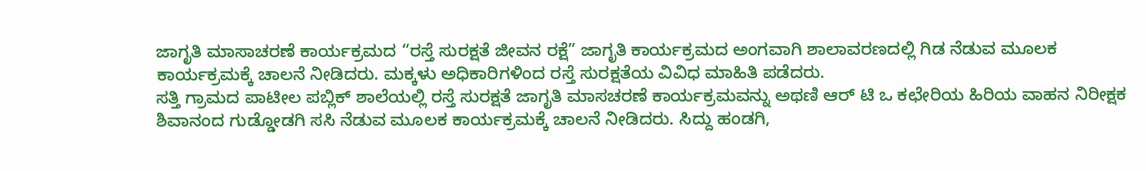ಜಾಗೃತಿ ಮಾಸಾಚರಣೆ ಕಾರ್ಯಕ್ರಮದ “ರಸ್ತೆ ಸುರಕ್ಷತೆ ಜೀವನ ರಕ್ಷೆ” ಜಾಗೃತಿ ಕಾರ್ಯಕ್ರಮದ ಅಂಗವಾಗಿ ಶಾಲಾವರಣದಲ್ಲಿ ಗಿಡ ನೆಡುವ ಮೂಲಕ ಕಾರ್ಯಕ್ರಮಕ್ಕೆ ಚಾಲನೆ ನೀಡಿದರು. ಮಕ್ಕಳು ಅಧಿಕಾರಿಗಳಿಂದ ರಸ್ತೆ ಸುರಕ್ಷತೆಯ ವಿವಿಧ ಮಾಹಿತಿ ಪಡೆದರು.
ಸತ್ತಿ ಗ್ರಾಮದ ಪಾಟೀಲ ಪಬ್ಲಿಕ್ ಶಾಲೆಯಲ್ಲಿ ರಸ್ತೆ ಸುರಕ್ಷತೆ ಜಾಗೃತಿ ಮಾಸಚರಣೆ ಕಾರ್ಯಕ್ರಮವನ್ನು ಅಥಣಿ ಆರ್ ಟಿ ಒ ಕಛೇರಿಯ ಹಿರಿಯ ವಾಹನ ನಿರೀಕ್ಷಕ ಶಿವಾನಂದ ಗುಡ್ಡೋಡಗಿ ಸಸಿ ನೆಡುವ ಮೂಲಕ ಕಾರ್ಯಕ್ರಮಕ್ಕೆ ಚಾಲನೆ ನೀಡಿದರು. ಸಿದ್ದು ಹಂಡಗಿ,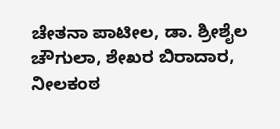ಚೇತನಾ ಪಾಟೀಲ, ಡಾ. ಶ್ರೀಶೈಲ ಚೌಗುಲಾ, ಶೇಖರ ಬಿರಾದಾರ, ನೀಲಕಂಠ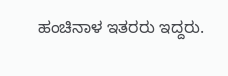ಹಂಚಿನಾಳ ಇತರರು ಇದ್ದರು.